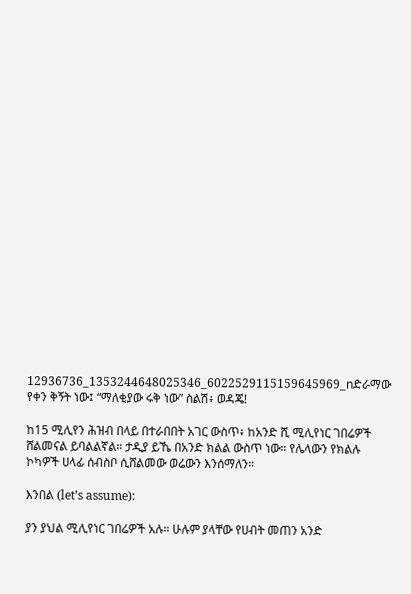12936736_1353244648025346_6022529115159645969_nድራማው የቀን ቅኝት ነው፤ “ማለቂያው ሩቅ ነው” ስልሽ፥ ወዳጄ!

ከ15 ሚሊየን ሕዝብ በላይ በተራበበት አገር ውስጥ፥ ከአንድ ሺ ሚሊየነር ገበሬዎች ሸልመናል ይባልልኛል። ታዲያ ይኼ በአንድ ክልል ውስጥ ነው። የሌላውን የክልሉ ኮካዎች ሀላፊ ሰብስቦ ሲሸልመው ወሬውን እንሰማለን።

እንበል (let’s assume):

ያን ያህል ሚሊየነር ገበሬዎች አሉ። ሁሉም ያላቸው የሀብት መጠን አንድ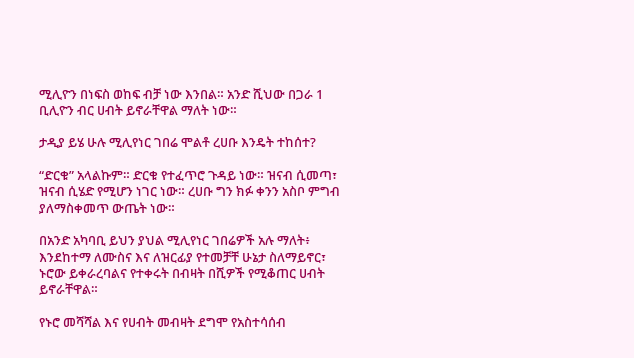ሚሊዮን በነፍስ ወከፍ ብቻ ነው እንበል። አንድ ሺህው በጋራ 1 ቢሊዮን ብር ሀብት ይኖራቸዋል ማለት ነው።

ታዲያ ይሄ ሁሉ ሚሊየነር ገበሬ ሞልቶ ረሀቡ እንዴት ተከሰተ?

“ድርቁ” አላልኩም። ድርቁ የተፈጥሮ ጉዳይ ነው። ዝናብ ሲመጣ፣ ዝናብ ሲሄድ የሚሆን ነገር ነው። ረሀቡ ግን ክፉ ቀንን አስቦ ምግብ ያለማስቀመጥ ውጤት ነው።

በአንድ አካባቢ ይህን ያህል ሚሊየነር ገበሬዎች አሉ ማለት፥ እንደከተማ ለሙስና እና ለዝርፊያ የተመቻቸ ሁኔታ ስለማይኖር፣ ኑሮው ይቀራረባልና የተቀሩት በብዛት በሺዎች የሚቆጠር ሀብት ይኖራቸዋል።

የኑሮ መሻሻል እና የሀብት መብዛት ደግሞ የአስተሳሰብ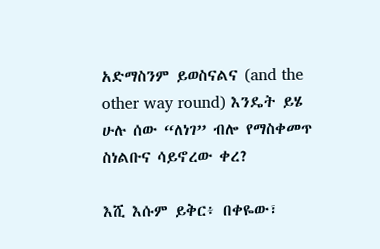አድማስንም ይወስናልና (and the other way round) እንዴት ይሄ ሁሉ ሰው “ለነገ” ብሎ የማስቀመጥ ስነልቡና ሳይኖረው ቀረ?

እሺ እሱም ይቅር፥ በቀዬው፣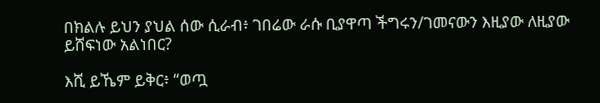በክልሉ ይህን ያህል ሰው ሲራብ፥ ገበሬው ራሱ ቢያዋጣ ችግሩን/ገመናውን እዚያው ለዚያው ይሸፍነው አልነበር?

እሺ ይኼም ይቅር፥ “ወጧ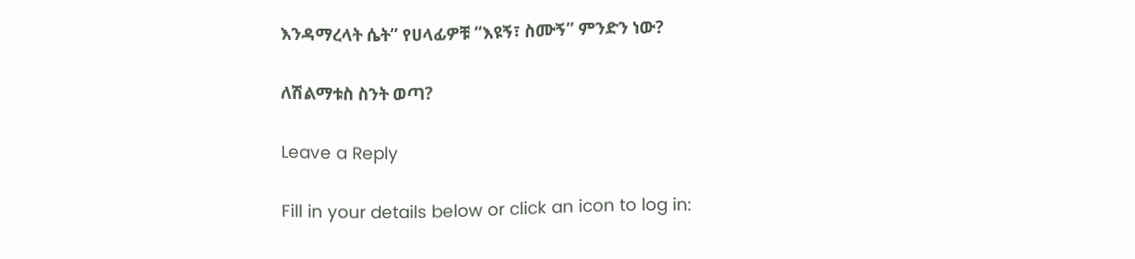እንዳማረላት ሴት” የሀላፊዎቹ “እዩኝ፣ ስሙኝ” ምንድን ነው?

ለሽልማቱስ ስንት ወጣ?

Leave a Reply

Fill in your details below or click an icon to log in: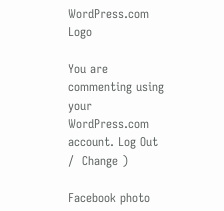WordPress.com Logo

You are commenting using your WordPress.com account. Log Out /  Change )

Facebook photo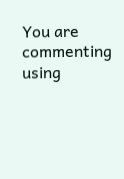You are commenting using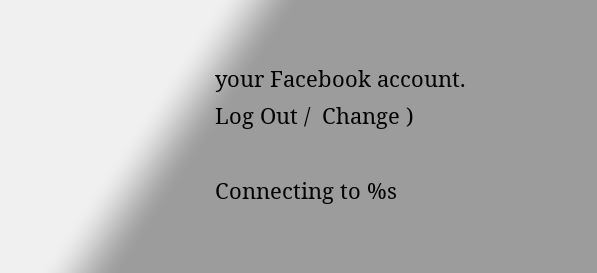your Facebook account. Log Out /  Change )

Connecting to %s